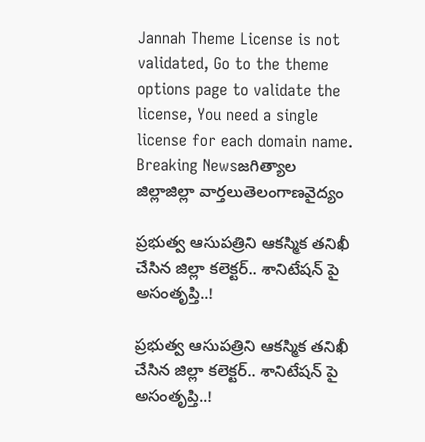Jannah Theme License is not validated, Go to the theme options page to validate the license, You need a single license for each domain name.
Breaking Newsజగిత్యాల జిల్లాజిల్లా వార్తలుతెలంగాణవైద్యం

ప్రభుత్వ ఆసుపత్రిని ఆకస్మిక తనిఖీ చేసిన జిల్లా కలెక్టర్.. శానిటేషన్ పై అసంతృప్తి..!

ప్రభుత్వ ఆసుపత్రిని ఆకస్మిక తనిఖీ చేసిన జిల్లా కలెక్టర్.. శానిటేషన్ పై అసంతృప్తి..!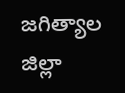జగిత్యాల జిల్లా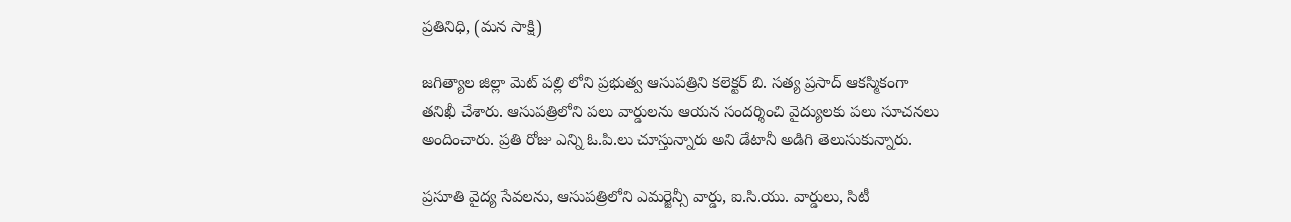ప్రతినిధి, (మన సాక్షి)

జగిత్యాల జిల్లా మెట్ పల్లి లోని ప్రభుత్వ ఆసుపత్రిని కలెక్టర్ బి. సత్య ప్రసాద్ ఆకస్మికంగా తనిఖీ చేశారు. ఆసుపత్రిలోని పలు వార్డులను ఆయన సందర్శించి వైద్యులకు పలు సూచనలు అందించారు. ప్రతి రోజు ఎన్ని ఓ.పి.లు చూస్తున్నారు అని డేటానీ అడిగి తెలుసుకున్నారు.

ప్రసూతి వైద్య సేవలను, ఆసుపత్రిలోని ఎమర్జెన్సీ వార్డు, ఐ.సి.యు. వార్డులు, సిటీ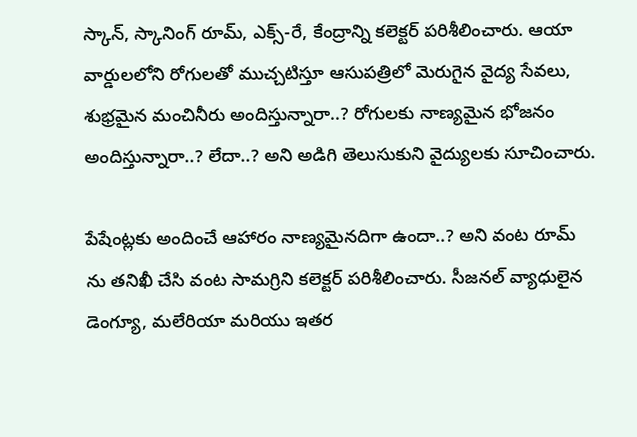స్కాన్, స్కానింగ్ రూమ్, ఎక్స్-రే, కేంద్రాన్ని కలెక్టర్ పరిశీలించారు. ఆయా వార్డులలోని రోగులతో ముచ్చటిస్తూ ఆసుపత్రిలో మెరుగైన వైద్య సేవలు, శుభ్రమైన మంచినీరు అందిస్తున్నారా..? రోగులకు నాణ్యమైన భోజనం అందిస్తున్నారా..? లేదా..? అని అడిగి తెలుసుకుని వైద్యులకు సూచించారు.

పేషేంట్లకు అందించే ఆహారం నాణ్యమైనదిగా ఉందా..? అని వంట రూమ్ ను తనిఖీ చేసి వంట సామగ్రిని కలెక్టర్ పరిశీలించారు. సీజనల్ వ్యాధులైన డెంగ్యూ, మలేరియా మరియు ఇతర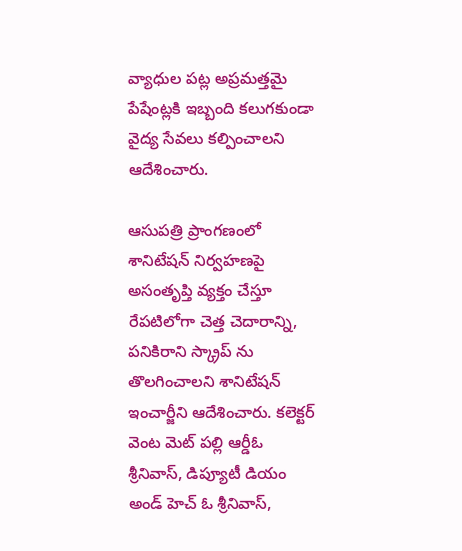వ్యాధుల పట్ల అప్రమత్తమై పేషేంట్లకి ఇబ్బంది కలుగకుండా వైద్య సేవలు కల్పించాలని ఆదేశించారు.

ఆసుపత్రి ప్రాంగణంలో శానిటేషన్ నిర్వహణపై అసంతృప్తి వ్యక్తం చేస్తూ రేపటిలోగా చెత్త చెదారాన్ని, పనికిరాని స్క్రాప్ ను తొలగించాలని శానిటేషన్ ఇంచార్జీని ఆదేశించారు. కలెక్టర్ వెంట మెట్ పల్లి ఆర్డీఓ శ్రీనివాస్, డిప్యూటీ డియం అండ్ హెచ్ ఓ శ్రీనివాస్,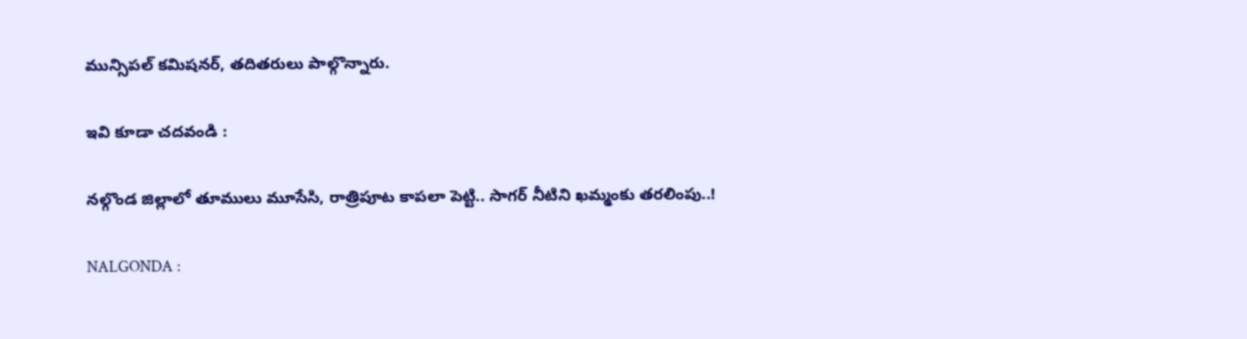మున్సిపల్ కమిషనర్, తదితరులు పాల్గొన్నారు.

ఇవి కూడా చదవండి :

నల్గొండ జిల్లాలో తూములు మూసేసి, రాత్రిపూట కాపలా పెట్టి.. సాగర్ నీటిని ఖమ్మంకు తరలింపు..!

NALGONDA :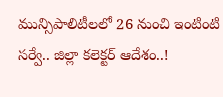మున్సిపాలిటీలలో 26 నుంచి ఇంటింటి సర్వే.. జిల్లా కలెక్టర్ ఆదేశం..!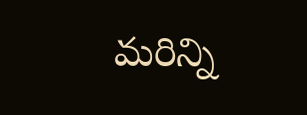మరిన్ని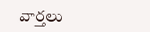వార్తలు